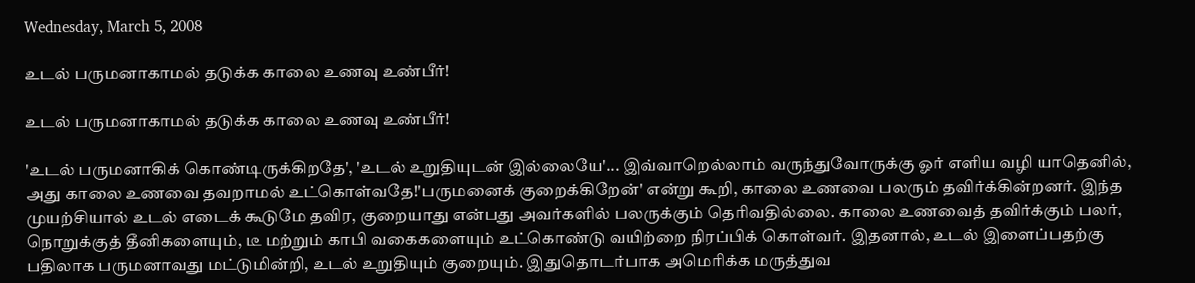Wednesday, March 5, 2008

உடல் பருமனாகாமல் தடுக்க காலை உணவு உண்பீர்!

உடல் பருமனாகாமல் தடுக்க காலை உணவு உண்பீர்!

'உடல் பருமனாகிக் கொண்டிருக்கிறதே', 'உடல் உறுதியுடன் இல்லையே'... இவ்வாறெல்லாம் வருந்துவோருக்கு ஓர் எளிய வழி யாதெனில், அது காலை உணவை தவறாமல் உட்கொள்வதே!'பருமனைக் குறைக்கிறேன்' என்று கூறி, காலை உணவை பலரும் தவிர்க்கின்றனர். இந்த முயற்சியால் உடல் எடைக் கூடுமே தவிர, குறையாது என்பது அவர்களில் பலருக்கும் தெரிவதில்லை. காலை உணவைத் தவிர்க்கும் பலர், நொறுக்குத் தீனிகளையும், டீ மற்றும் காபி வகைகளையும் உட்கொண்டு வயிற்றை நிரப்பிக் கொள்வர். இதனால், உடல் இளைப்பதற்கு பதிலாக பருமனாவது மட்டுமின்றி, உடல் உறுதியும் குறையும். இதுதொடர்பாக அமெரிக்க மருத்துவ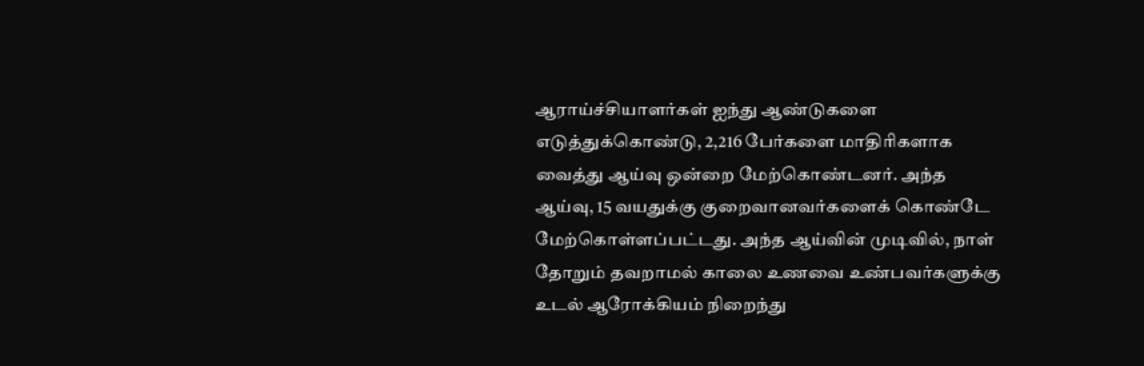ஆராய்ச்சியாளர்கள் ஐந்து ஆண்டுகளை எடுத்துக்கொண்டு, 2,216 பேர்களை மாதிரிகளாக வைத்து ஆய்வு ஒன்றை மேற்கொண்டனர். அந்த ஆய்வு, 15 வயதுக்கு குறைவானவர்களைக் கொண்டே மேற்கொள்ளப்பட்டது. அந்த ஆய்வின் முடிவில், நாள் தோறும் தவறாமல் காலை உணவை உண்பவர்களுக்கு உடல் ஆரோக்கியம் நிறைந்து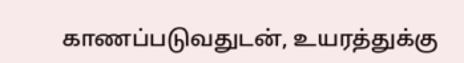காணப்படுவதுடன், உயரத்துக்கு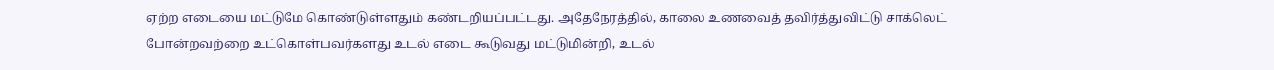ஏற்ற எடையை மட்டுமே கொண்டுள்ளதும் கண்டறியப்பட்டது. அதேநேரத்தில், காலை உணவைத் தவிர்த்துவிட்டு சாக்லெட் போன்றவற்றை உட்கொள்பவர்களது உடல் எடை கூடுவது மட்டுமின்றி, உடல்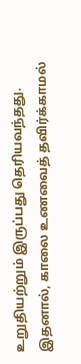உறுதியற்றும் இருப்பது தெரியவந்தது. இதனால், காலை உணவைத் தவிர்க்காமல்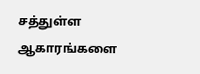சத்துள்ள ஆகாரங்களை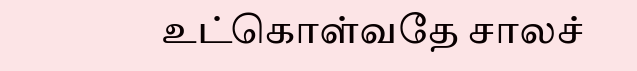உட்கொள்வதே சாலச்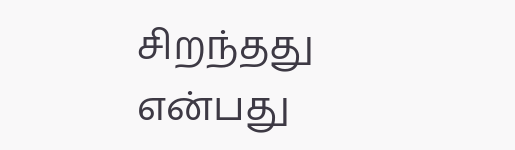சிறந்தது என்பது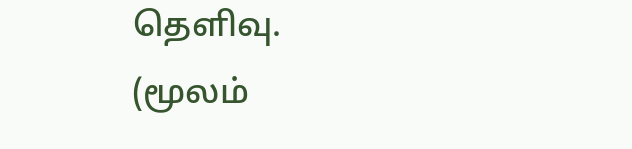தெளிவு.
(மூலம்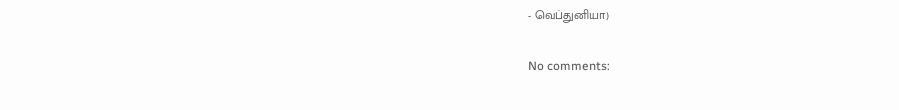- வெப்துனியா)

No comments: